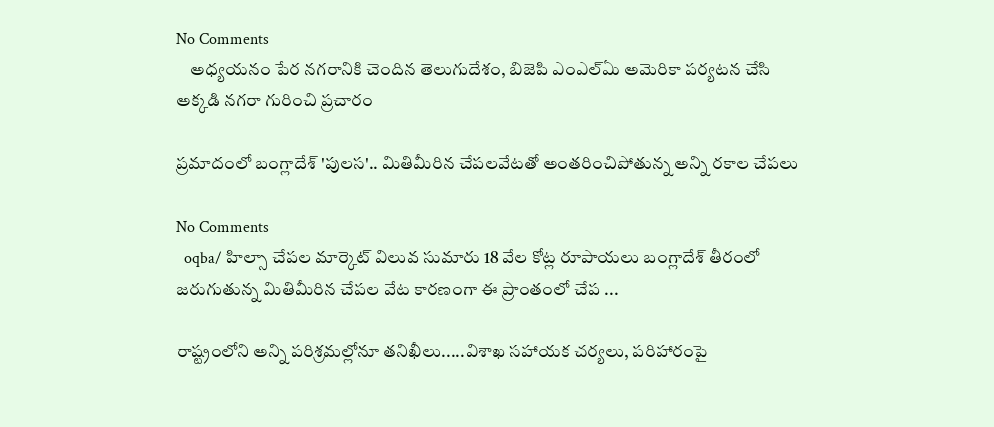No Comments
    అధ్యయనం పేర నగరానికి చెందిన తెలుగుదేశం, బిజెపి ఎంఎల్‌ఏు అమెరికా పర్యటన చేసి అక్కడి నగరా గురించి ప్రచారం

ప్రమాదంలో బంగ్లాదేశ్ 'పులస'.. మితిమీరిన చేపలవేటతో అంతరించిపోతున్న అన్ని రకాల చేపలు

No Comments
  oqba/ హిల్సా చేపల మార్కెట్ విలువ సుమారు 18 వేల కోట్ల రూపాయలు బంగ్లాదేశ్ తీరంలో జరుగుతున్న మితిమీరిన చేపల వేట కారణంగా ఈ ప్రాంతంలో చేప ...

రాష్ట్రంలోని అన్ని పరిశ్రమల్లోనూ తనిఖీలు.....విశాఖ సహాయక చర్యలు, పరిహారంపై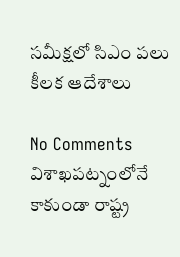సమీక్షలో సిఎం పలు కీలక ఆదేశాలు

No Comments
విశాఖపట్నంలోనే కాకుండా రాష్ట్ర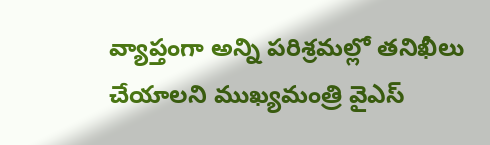వ్యాప్తంగా అన్ని పరిశ్రమల్లో తనిఖీలు చేయాలని ముఖ్యమంత్రి వైఎస్‌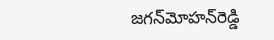జగన్‌మోహన్‌రెడ్డి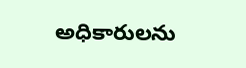అధికారులను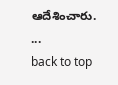ఆదేశించారు. ...
back to top